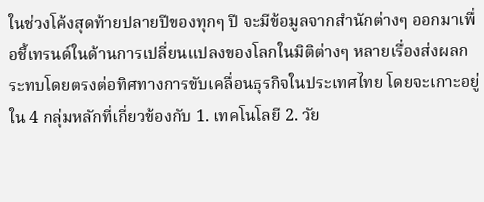ในช่วงโค้งสุดท้ายปลายปีของทุกๆ ปี จะมีข้อมูลจากสำนักต่างๆ ออกมาเพื่อชี้เทรนด์ในด้านการเปลี่ยนแปลงของโลกในมิติต่างๆ หลายเรื่องส่งผลกระทบโดยตรงต่อทิศทางการขับเคลื่อนธุรกิจในประเทศไทย โดยจะเกาะอยู่ใน 4 กลุ่มหลักที่เกี่ยวข้องกับ 1. เทคโนโลยี 2. วัย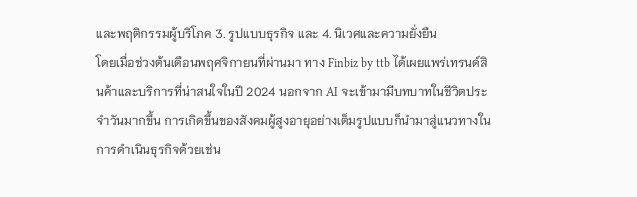และพฤติกรรมผู้บริโภค 3. รูปแบบธุรกิจ และ 4. นิเวศและความยั่งยืน
โดยเมื่อช่วงต้นเดือนพฤศจิกายนที่ผ่านมา ทาง Finbiz by ttb ได้เผยแพร่เทรนด์สินค้าและบริการที่น่าสนใจในปี 2024 นอกจาก AI จะเข้ามามีบทบาทในชีวิตประจำวันมากขึ้น การเกิดขึ้นของสังคมผู้สูงอายุอย่างเต็มรูปแบบก็นำมาสู่แนวทางในการดำเนินธุรกิจด้วยเช่น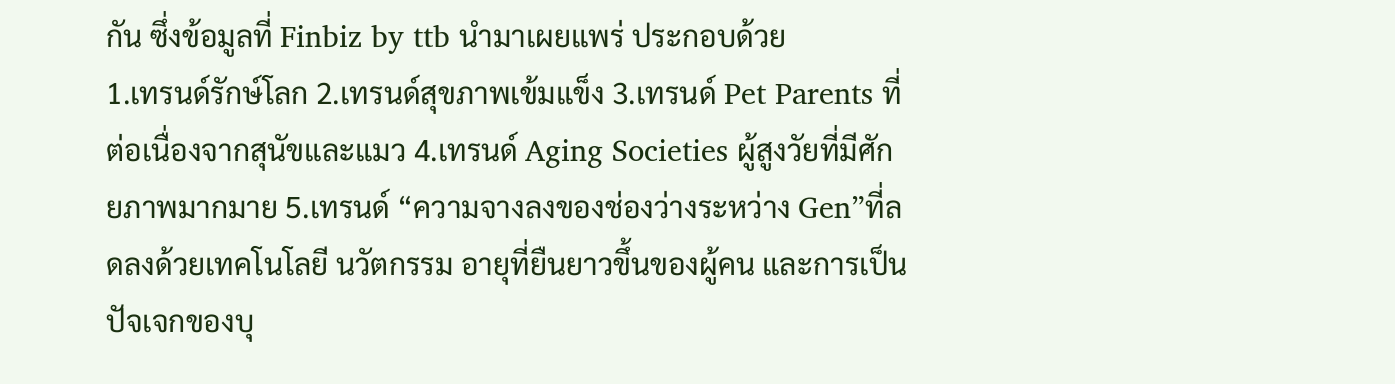กัน ซึ่งข้อมูลที่ Finbiz by ttb นำมาเผยแพร่ ประกอบด้วย
1.เทรนด์รักษ์โลก 2.เทรนด์สุขภาพเข้มแข็ง 3.เทรนด์ Pet Parents ที่ต่อเนื่องจากสุนัขและแมว 4.เทรนด์ Aging Societies ผู้สูงวัยที่มีศักยภาพมากมาย 5.เทรนด์ “ความจางลงของช่องว่างระหว่าง Gen”ที่ลดลงด้วยเทคโนโลยี นวัตกรรม อายุที่ยืนยาวขึ้นของผู้คน และการเป็นปัจเจกของบุ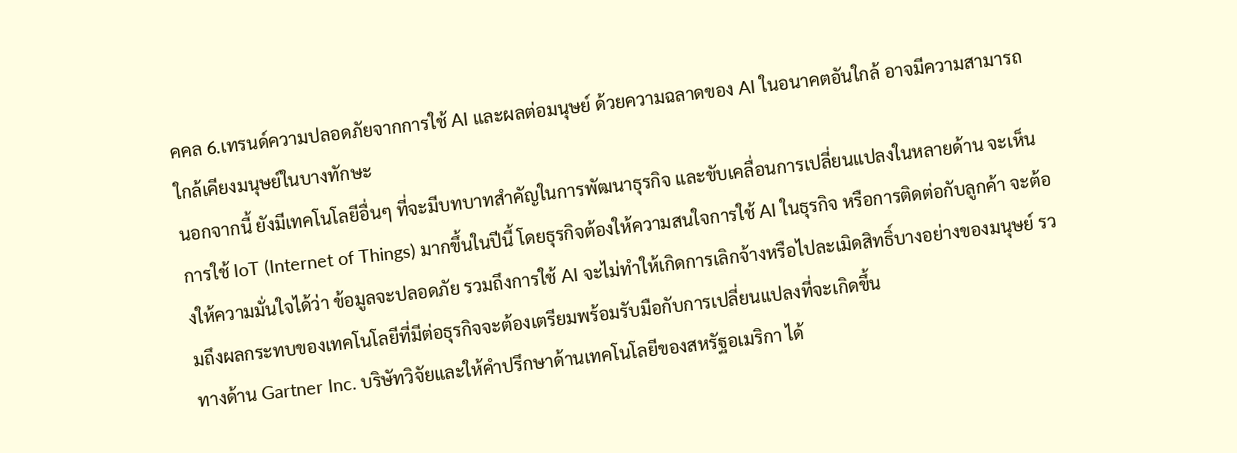คคล 6.เทรนด์ความปลอดภัยจากการใช้ AI และผลต่อมนุษย์ ด้วยความฉลาดของ AI ในอนาคตอันใกล้ อาจมีความสามารถใกล้เคียงมนุษย์ในบางทักษะ
นอกจากนี้ ยังมีเทคโนโลยีอื่นๆ ที่จะมีบทบาทสำคัญในการพัฒนาธุรกิจ และขับเคลื่อนการเปลี่ยนแปลงในหลายด้าน จะเห็นการใช้ IoT (Internet of Things) มากขึ้นในปีนี้ โดยธุรกิจต้องให้ความสนใจการใช้ AI ในธุรกิจ หรือการติดต่อกับลูกค้า จะต้องให้ความมั่นใจได้ว่า ข้อมูลจะปลอดภัย รวมถึงการใช้ AI จะไม่ทำให้เกิดการเลิกจ้างหรือไปละเมิดสิทธิ์บางอย่างของมนุษย์ รวมถึงผลกระทบของเทคโนโลยีที่มีต่อธุรกิจจะต้องเตรียมพร้อมรับมือกับการเปลี่ยนแปลงที่จะเกิดขึ้น
ทางด้าน Gartner Inc. บริษัทวิจัยและให้คำปรึกษาด้านเทคโนโลยีของสหรัฐอเมริกา ได้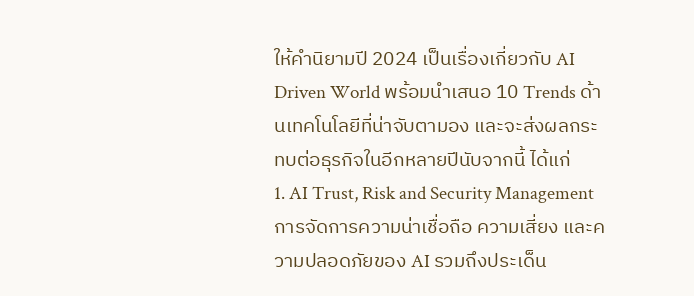ให้คำนิยามปี 2024 เป็นเรื่องเกี่ยวกับ AI Driven World พร้อมนำเสนอ 10 Trends ด้านเทคโนโลยีที่น่าจับตามอง และจะส่งผลกระทบต่อธุรกิจในอีกหลายปีนับจากนี้ ได้แก่
1. AI Trust, Risk and Security Management การจัดการความน่าเชื่อถือ ความเสี่ยง และความปลอดภัยของ AI รวมถึงประเด็น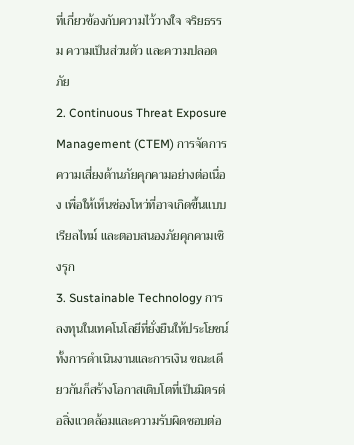ที่เกี่ยวข้องกับความไว้วางใจ จริยธรรม ความเป็นส่วนตัว และความปลอดภัย
2. Continuous Threat Exposure Management (CTEM) การจัดการความเสี่ยงด้านภัยคุกคามอย่างต่อเนื่อง เพื่อให้เห็นช่องโหว่ที่อาจเกิดขึ้นแบบเรียลไทม์ และตอบสนองภัยคุกคามเชิงรุก
3. Sustainable Technology การลงทุนในเทคโนโลยีที่ยั่งยืนให้ประโยชน์ทั้งการดำเนินงานและการเงิน ขณะเดียวกันก็สร้างโอกาสเติบโตที่เป็นมิตรต่อสิ่งแวดล้อมและความรับผิดชอบต่อ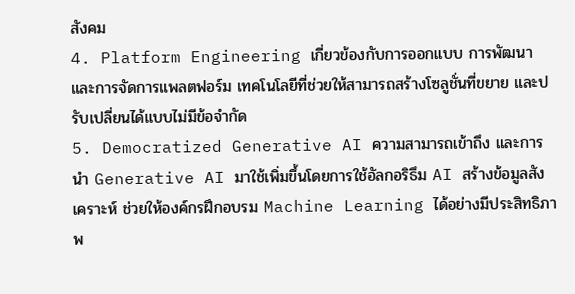สังคม
4. Platform Engineering เกี่ยวข้องกับการออกแบบ การพัฒนา และการจัดการแพลตฟอร์ม เทคโนโลยีที่ช่วยให้สามารถสร้างโซลูชั่นที่ขยาย และปรับเปลี่ยนได้แบบไม่มีข้อจำกัด
5. Democratized Generative AI ความสามารถเข้าถึง และการนำ Generative AI มาใช้เพิ่มขึ้นโดยการใช้อัลกอริธึม AI สร้างข้อมูลสังเคราะห์ ช่วยให้องค์กรฝึกอบรม Machine Learning ได้อย่างมีประสิทธิภาพ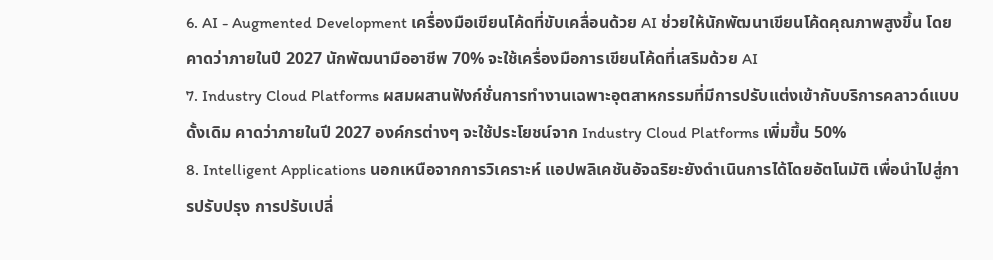6. AI - Augmented Development เครื่องมือเขียนโค้ดที่ขับเคลื่อนด้วย AI ช่วยให้นักพัฒนาเขียนโค้ดคุณภาพสูงขึ้น โดยคาดว่าภายในปี 2027 นักพัฒนามืออาชีพ 70% จะใช้เครื่องมือการเขียนโค้ดที่เสริมด้วย AI
7. Industry Cloud Platforms ผสมผสานฟังก์ชั่นการทำงานเฉพาะอุตสาหกรรมที่มีการปรับแต่งเข้ากับบริการคลาวด์แบบดั้งเดิม คาดว่าภายในปี 2027 องค์กรต่างๆ จะใช้ประโยชน์จาก Industry Cloud Platforms เพิ่มขึ้น 50%
8. Intelligent Applications นอกเหนือจากการวิเคราะห์ แอปพลิเคชันอัจฉริยะยังดำเนินการได้โดยอัตโนมัติ เพื่อนำไปสู่การปรับปรุง การปรับเปลี่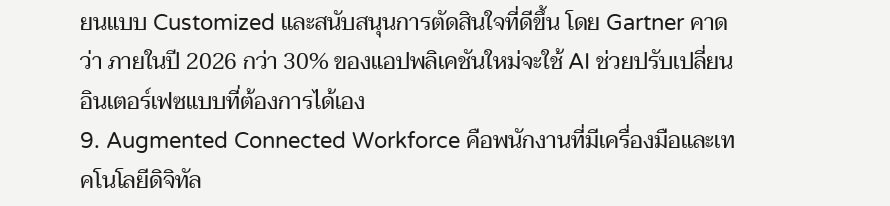ยนแบบ Customized และสนับสนุนการตัดสินใจที่ดีขึ้น โดย Gartner คาดว่า ภายในปี 2026 กว่า 30% ของแอปพลิเคชันใหม่จะใช้ AI ช่วยปรับเปลี่ยนอินเตอร์เฟซแบบที่ต้องการได้เอง
9. Augmented Connected Workforce คือพนักงานที่มีเครื่องมือและเทคโนโลยีดิจิทัล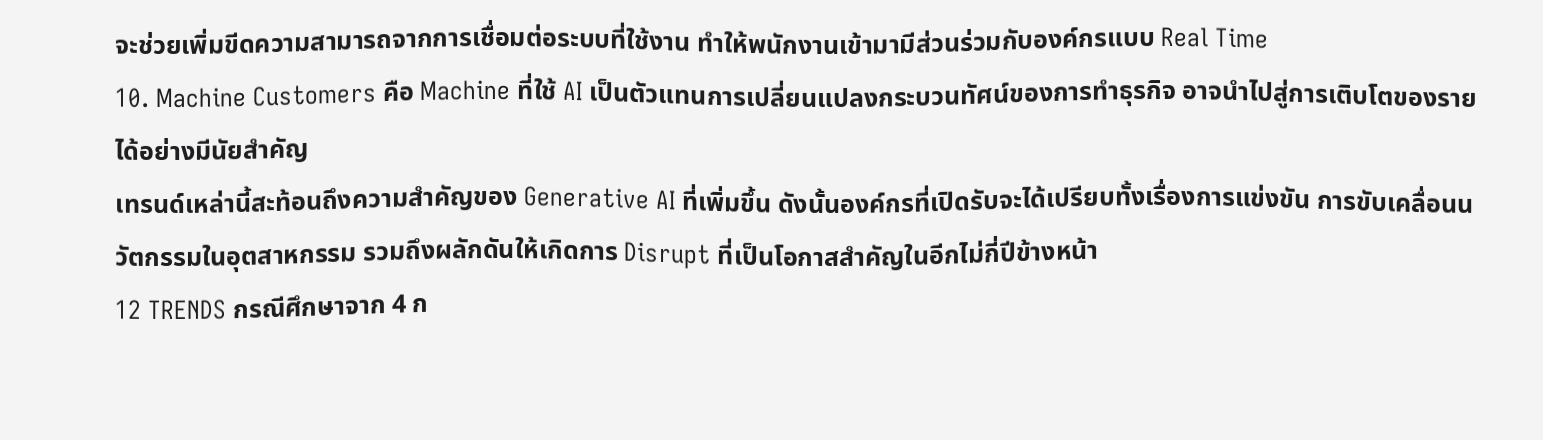จะช่วยเพิ่มขีดความสามารถจากการเชื่อมต่อระบบที่ใช้งาน ทำให้พนักงานเข้ามามีส่วนร่วมกับองค์กรแบบ Real Time
10. Machine Customers คือ Machine ที่ใช้ AI เป็นตัวแทนการเปลี่ยนแปลงกระบวนทัศน์ของการทำธุรกิจ อาจนำไปสู่การเติบโตของรายได้อย่างมีนัยสำคัญ
เทรนด์เหล่านี้สะท้อนถึงความสำคัญของ Generative AI ที่เพิ่มขึ้น ดังนั้นองค์กรที่เปิดรับจะได้เปรียบทั้งเรื่องการแข่งขัน การขับเคลื่อนนวัตกรรมในอุตสาหกรรม รวมถึงผลักดันให้เกิดการ Disrupt ที่เป็นโอกาสสำคัญในอีกไม่กี่ปีข้างหน้า
12 TRENDS กรณีศึกษาจาก 4 ก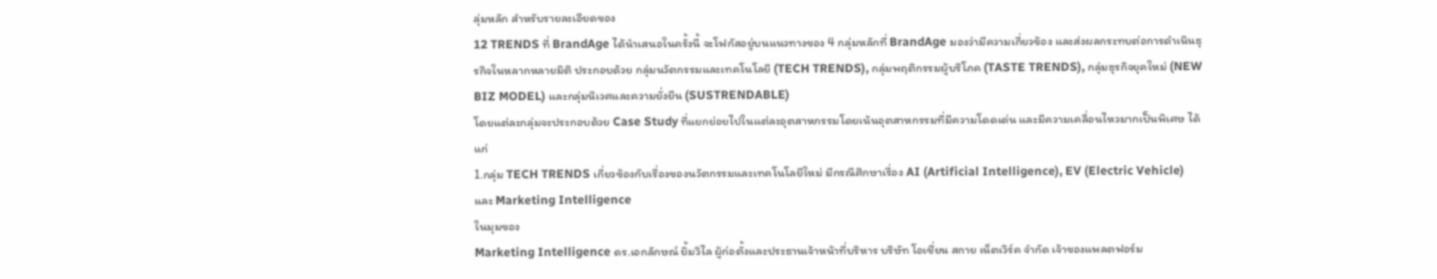ลุ่มหลัก สำหรับรายละเอียดของ
12 TRENDS ที่ BrandAge ได้นำเสนอในครั้งนี้ จะโฟกัสอยู่บนแนวทางของ 4 กลุ่มหลักที่ BrandAge มองว่ามีความเกี่ยวข้อง และส่งผลกระทบต่อการดำเนินธุรกิจในหลากหลายมิติ ประกอบด้วย กลุ่มนวัตกรรมและเทคโนโลยี (TECH TRENDS), กลุ่มพฤติกรรมผู้บริโภค (TASTE TRENDS), กลุ่มธุรกิจยุคใหม่ (NEW BIZ MODEL) และกลุ่มนิเวศและความยั่งยืน (SUSTRENDABLE)
โดยแต่ละกลุ่มจะประกอบด้วย Case Study ที่แยกย่อยไปในแต่ละอุตสาหกรรมโดยเน้นอุตสาหกรรมที่มีความโดดเด่น และมีความเคลื่อนไหวมากเป็นพิเศษ ได้แก่
1.กลุ่ม TECH TRENDS เกี่ยวข้องกับเรื่องของนวัตกรรมและเทคโนโลยีใหม่ มีกรณีศึกษาเรื่อง AI (Artificial Intelligence), EV (Electric Vehicle) และ Marketing Intelligence
ในมุมของ
Marketing Intelligence ดร.เอกลักษณ์ ยิ้มวิไล ผู้ก่อตั้งและประธานเจ้าหน้าที่บริหาร บริษัท โอเชี่ยน สกาย เน็ตเวิร์ค จำกัด เจ้าของแพลตฟอร์ม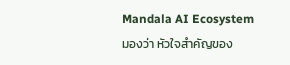Mandala AI Ecosystem มองว่า หัวใจสำคัญของ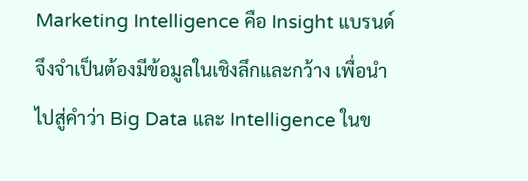Marketing Intelligence คือ Insight แบรนด์จึงจำเป็นต้องมีข้อมูลในเชิงลึกและกว้าง เพื่อนำไปสู่คำว่า Big Data และ Intelligence ในข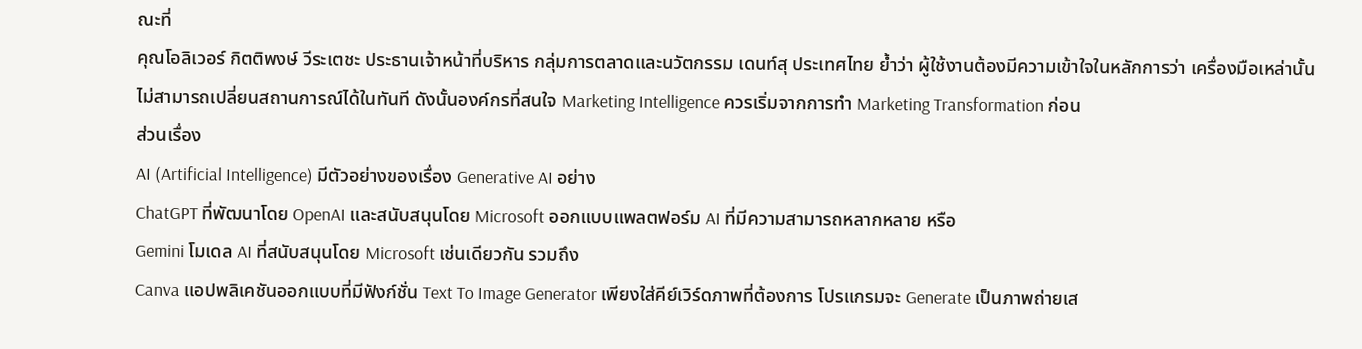ณะที่
คุณโอลิเวอร์ กิตติพงษ์ วีระเตชะ ประธานเจ้าหน้าที่บริหาร กลุ่มการตลาดและนวัตกรรม เดนท์สุ ประเทศไทย ย้ำว่า ผู้ใช้งานต้องมีความเข้าใจในหลักการว่า เครื่องมือเหล่านั้นไม่สามารถเปลี่ยนสถานการณ์ได้ในทันที ดังนั้นองค์กรที่สนใจ Marketing Intelligence ควรเริ่มจากการทำ Marketing Transformation ก่อน
ส่วนเรื่อง
AI (Artificial Intelligence) มีตัวอย่างของเรื่อง Generative AI อย่าง
ChatGPT ที่พัฒนาโดย OpenAI และสนับสนุนโดย Microsoft ออกแบบแพลตฟอร์ม AI ที่มีความสามารถหลากหลาย หรือ
Gemini โมเดล AI ที่สนับสนุนโดย Microsoft เช่นเดียวกัน รวมถึง
Canva แอปพลิเคชันออกแบบที่มีฟังก์ชั่น Text To Image Generator เพียงใส่คีย์เวิร์ดภาพที่ต้องการ โปรแกรมจะ Generate เป็นภาพถ่ายเส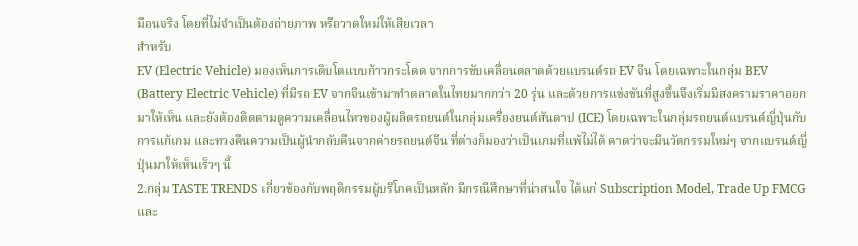มือนจริง โดยที่ไม่จำเป็นต้องถ่ายภาพ หรือวาดใหม่ให้เสียเวลา
สำหรับ
EV (Electric Vehicle) มองเห็นการเติบโตแบบก้าวกระโดด จากการขับเคลื่อนตลาดด้วยแบรนด์รถ EV จีน โดยเฉพาะในกลุ่ม BEV (Battery Electric Vehicle) ที่มีรถ EV จากจีนเข้ามาทำตลาดในไทยมากกว่า 20 รุ่น และด้วยการแข่งขันที่สูงขึ้นจึงเริ่มมีสงครามราคาออกมาให้เห็น และยังต้องติดตามดูความเคลื่อนไหวของผู้ผลิตรถยนต์ในกลุ่มเครื่องยนต์สันดาป (ICE) โดยเฉพาะในกลุ่มรถยนต์แบรนด์ญี่ปุ่นกับการแก้เกม และทวงคืนความเป็นผู้นำกลับคืนจากค่ายรถยนต์จีน ที่ต่างก็มองว่าเป็นเกมที่แพ้ไม่ได้ คาดว่าจะมีนวัตกรรมใหม่ๆ จากแบรนด์ญี่ปุ่นมาให้เห็นเร็วๆ นี้
2.กลุ่ม TASTE TRENDS เกี่ยวข้องกับพฤติกรรมผู้บริโภคเป็นหลัก มีกรณีศึกษาที่น่าสนใจ ได้แก่ Subscription Model, Trade Up FMCG และ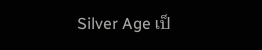Silver Age เป็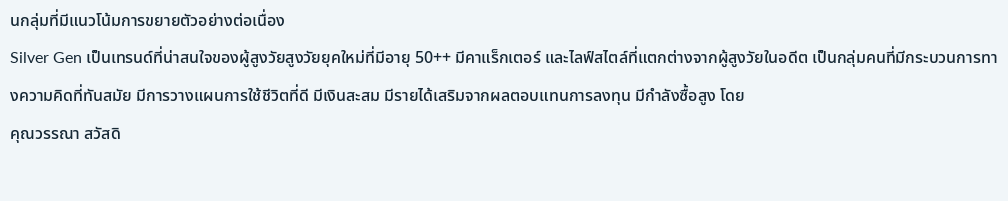นกลุ่มที่มีแนวโน้มการขยายตัวอย่างต่อเนื่อง
Silver Gen เป็นเทรนด์ที่น่าสนใจของผู้สูงวัยสูงวัยยุคใหม่ที่มีอายุ 50++ มีคาแร็กเตอร์ และไลฟ์สไตล์ที่แตกต่างจากผู้สูงวัยในอดีต เป็นกลุ่มคนที่มีกระบวนการทางความคิดที่ทันสมัย มีการวางแผนการใช้ชีวิตที่ดี มีเงินสะสม มีรายได้เสริมจากผลตอบแทนการลงทุน มีกำลังซื้อสูง โดย
คุณวรรณา สวัสดิ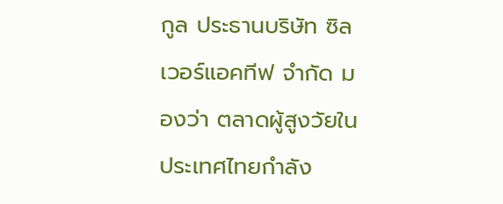กูล ประธานบริษัท ซิลเวอร์แอคทีฟ จำกัด มองว่า ตลาดผู้สูงวัยในประเทศไทยกำลัง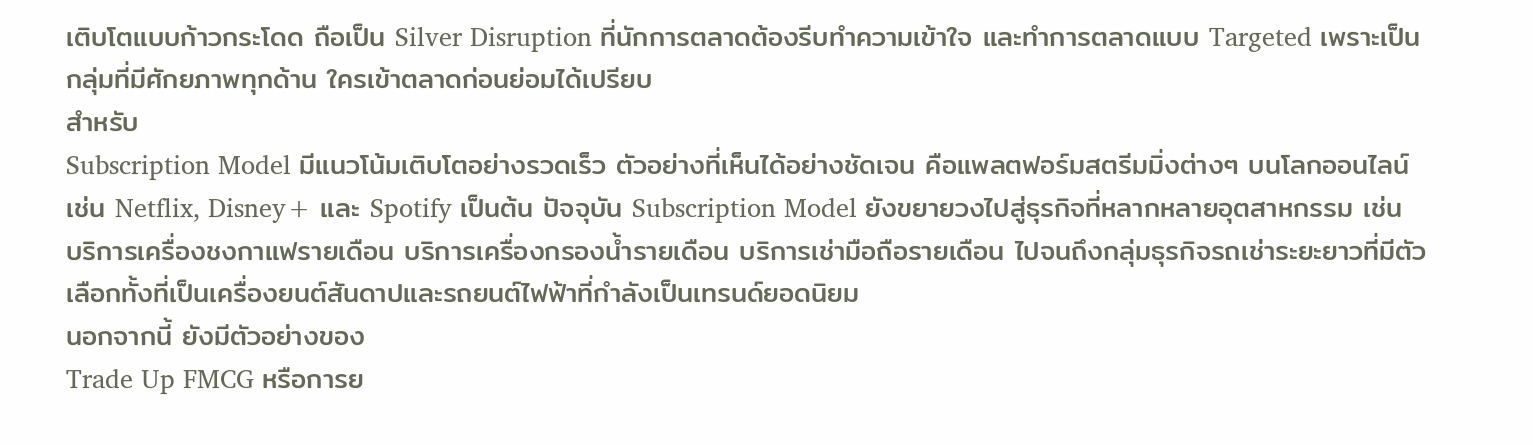เติบโตแบบก้าวกระโดด ถือเป็น Silver Disruption ที่นักการตลาดต้องรีบทำความเข้าใจ และทำการตลาดแบบ Targeted เพราะเป็นกลุ่มที่มีศักยภาพทุกด้าน ใครเข้าตลาดก่อนย่อมได้เปรียบ
สำหรับ
Subscription Model มีแนวโน้มเติบโตอย่างรวดเร็ว ตัวอย่างที่เห็นได้อย่างชัดเจน คือแพลตฟอร์มสตรีมมิ่งต่างๆ บนโลกออนไลน์ เช่น Netflix, Disney+ และ Spotify เป็นต้น ปัจจุบัน Subscription Model ยังขยายวงไปสู่ธุรกิจที่หลากหลายอุตสาหกรรม เช่น บริการเครื่องชงกาแฟรายเดือน บริการเครื่องกรองน้ำรายเดือน บริการเช่ามือถือรายเดือน ไปจนถึงกลุ่มธุรกิจรถเช่าระยะยาวที่มีตัวเลือกทั้งที่เป็นเครื่องยนต์สันดาปและรถยนต์ไฟฟ้าที่กำลังเป็นเทรนด์ยอดนิยม
นอกจากนี้ ยังมีตัวอย่างของ
Trade Up FMCG หรือการย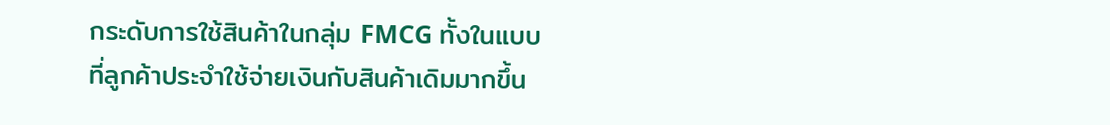กระดับการใช้สินค้าในกลุ่ม FMCG ทั้งในแบบที่ลูกค้าประจำใช้จ่ายเงินกับสินค้าเดิมมากขึ้น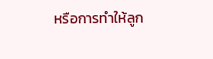หรือการทำให้ลูก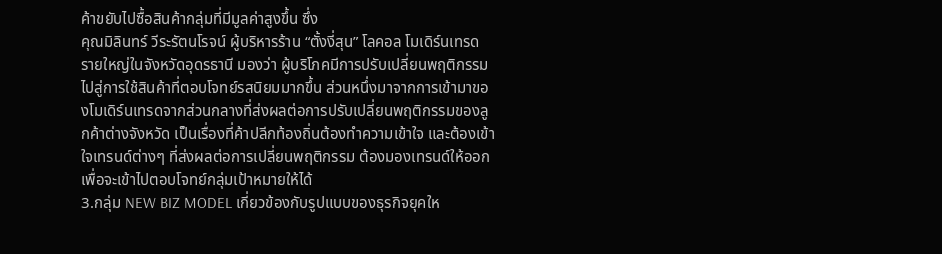ค้าขยับไปซื้อสินค้ากลุ่มที่มีมูลค่าสูงขึ้น ซึ่ง
คุณมิลินทร์ วีระรัตนโรจน์ ผู้บริหารร้าน “ตั้งงี่สุน” โลคอล โมเดิร์นเทรด รายใหญ่ในจังหวัดอุดรธานี มองว่า ผู้บริโภคมีการปรับเปลี่ยนพฤติกรรมไปสู่การใช้สินค้าที่ตอบโจทย์รสนิยมมากขึ้น ส่วนหนึ่งมาจากการเข้ามาของโมเดิร์นเทรดจากส่วนกลางที่ส่งผลต่อการปรับเปลี่ยนพฤติกรรมของลูกค้าต่างจังหวัด เป็นเรื่องที่ค้าปลีกท้องถิ่นต้องทำความเข้าใจ และต้องเข้าใจเทรนด์ต่างๆ ที่ส่งผลต่อการเปลี่ยนพฤติกรรม ต้องมองเทรนด์ให้ออกเพื่อจะเข้าไปตอบโจทย์กลุ่มเป้าหมายให้ได้
3.กลุ่ม NEW BIZ MODEL เกี่ยวข้องกับรูปแบบของธุรกิจยุคให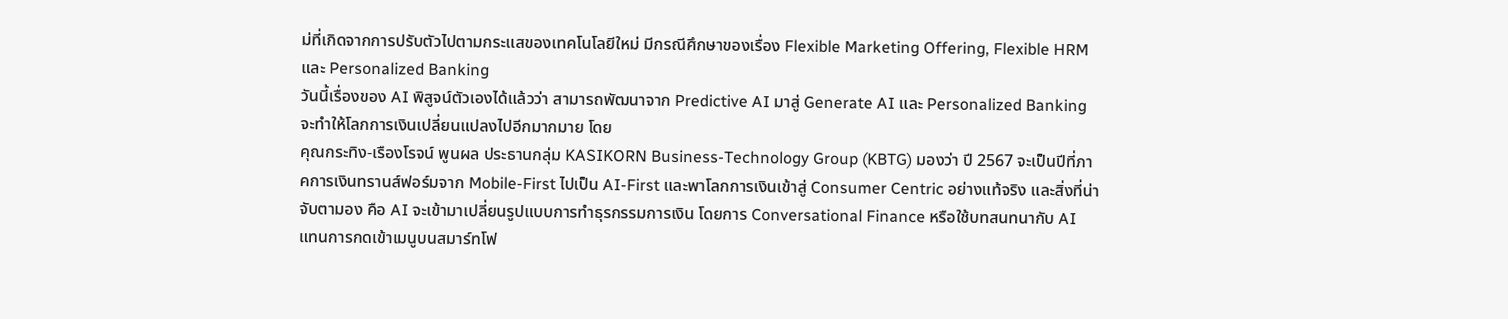ม่ที่เกิดจากการปรับตัวไปตามกระแสของเทคโนโลยีใหม่ มีกรณีศึกษาของเรื่อง Flexible Marketing Offering, Flexible HRM และ Personalized Banking
วันนี้เรื่องของ AI พิสูจน์ตัวเองได้แล้วว่า สามารถพัฒนาจาก Predictive AI มาสู่ Generate AI และ Personalized Banking จะทำให้โลกการเงินเปลี่ยนแปลงไปอีกมากมาย โดย
คุณกระทิง-เรืองโรจน์ พูนผล ประธานกลุ่ม KASIKORN Business-Technology Group (KBTG) มองว่า ปี 2567 จะเป็นปีที่ภาคการเงินทรานส์ฟอร์มจาก Mobile-First ไปเป็น AI-First และพาโลกการเงินเข้าสู่ Consumer Centric อย่างแท้จริง และสิ่งที่น่าจับตามอง คือ AI จะเข้ามาเปลี่ยนรูปแบบการทำธุรกรรมการเงิน โดยการ Conversational Finance หรือใช้บทสนทนากับ AI แทนการกดเข้าเมนูบนสมาร์ทโฟ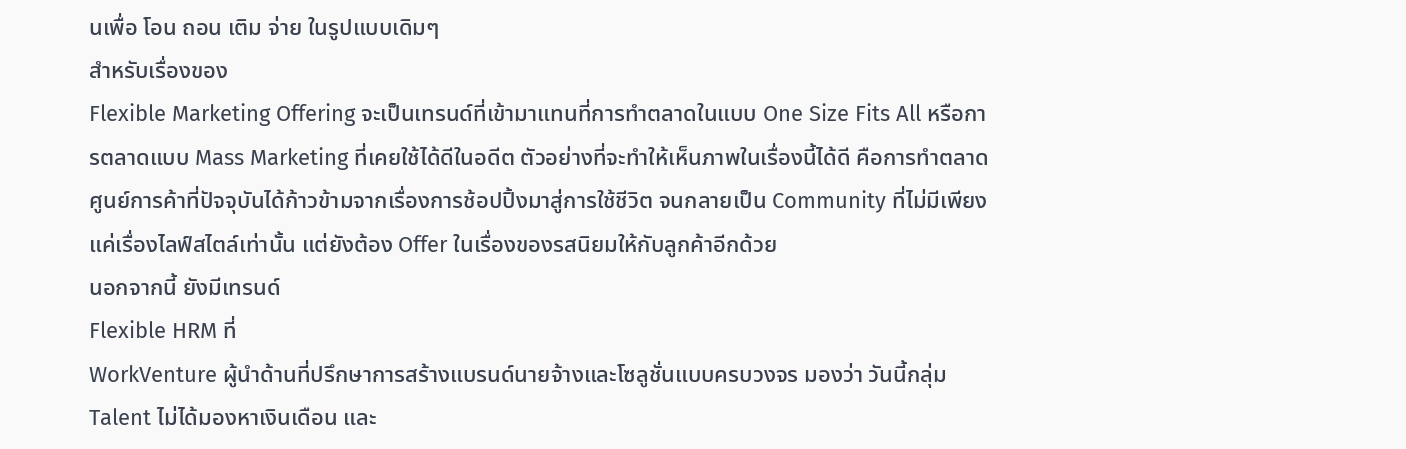นเพื่อ โอน ถอน เติม จ่าย ในรูปแบบเดิมๆ
สำหรับเรื่องของ
Flexible Marketing Offering จะเป็นเทรนด์ที่เข้ามาแทนที่การทำตลาดในแบบ One Size Fits All หรือการตลาดแบบ Mass Marketing ที่เคยใช้ได้ดีในอดีต ตัวอย่างที่จะทำให้เห็นภาพในเรื่องนี้ได้ดี คือการทำตลาดศูนย์การค้าที่ปัจจุบันได้ก้าวข้ามจากเรื่องการช้อปปิ้งมาสู่การใช้ชีวิต จนกลายเป็น Community ที่ไม่มีเพียงแค่เรื่องไลฟ์สไตล์เท่านั้น แต่ยังต้อง Offer ในเรื่องของรสนิยมให้กับลูกค้าอีกด้วย
นอกจากนี้ ยังมีเทรนด์
Flexible HRM ที่
WorkVenture ผู้นำด้านที่ปรึกษาการสร้างแบรนด์นายจ้างและโซลูชั่นแบบครบวงจร มองว่า วันนี้กลุ่ม Talent ไม่ได้มองหาเงินเดือน และ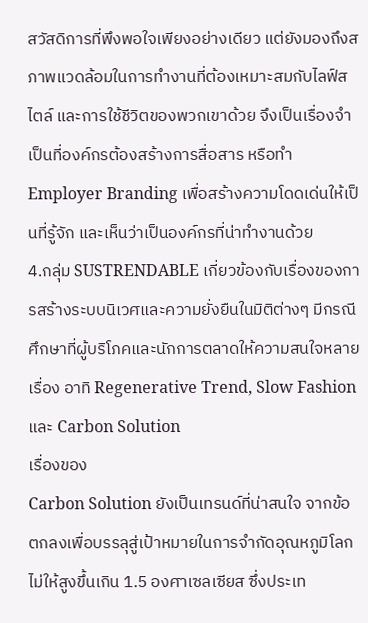สวัสดิการที่พึงพอใจเพียงอย่างเดียว แต่ยังมองถึงสภาพแวดล้อมในการทำงานที่ต้องเหมาะสมกับไลฟ์สไตล์ และการใช้ชีวิตของพวกเขาด้วย จึงเป็นเรื่องจำเป็นที่องค์กรต้องสร้างการสื่อสาร หรือทำ Employer Branding เพื่อสร้างความโดดเด่นให้เป็นที่รู้จัก และเห็นว่าเป็นองค์กรที่น่าทำงานด้วย
4.กลุ่ม SUSTRENDABLE เกี่ยวข้องกับเรื่องของการสร้างระบบนิเวศและความยั่งยืนในมิติต่างๆ มีกรณีศึกษาที่ผู้บริโภคและนักการตลาดให้ความสนใจหลายเรื่อง อาทิ Regenerative Trend, Slow Fashion และ Carbon Solution
เรื่องของ
Carbon Solution ยังเป็นเทรนด์ที่น่าสนใจ จากข้อตกลงเพื่อบรรลุสู่เป้าหมายในการจำกัดอุณหภูมิโลกไม่ให้สูงขึ้นเกิน 1.5 องศาเซลเซียส ซึ่งประเท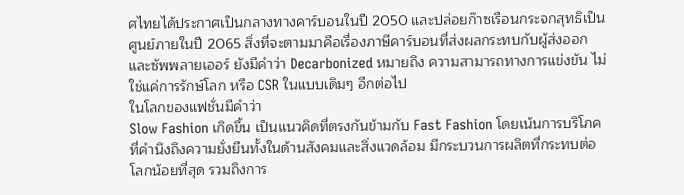ศไทยได้ประกาศเป็นกลางทางคาร์บอนในปี 2050 และปล่อยก๊าซเรือนกระจกสุทธิเป็นศูนย์ภายในปี 2065 สิ่งที่จะตามมาคือเรื่องภาษีคาร์บอนที่ส่งผลกระทบกับผู้ส่งออกและซัพพลายเออร์ ยังมีคำว่า Decarbonized หมายถึง ความสามารถทางการแข่งขัน ไม่ใช่แค่การรักษ์โลก หรือ CSR ในแบบเดิมๆ อีกต่อไป
ในโลกของแฟชั่นมีคำว่า
Slow Fashion เกิดขึ้น เป็นแนวคิดที่ตรงกันข้ามกับ Fast Fashion โดยเน้นการบริโภคที่คำนึงถึงความยั่งยืนทั้งในด้านสังคมและสิ่งแวดล้อม มีกระบวนการผลิตที่กระทบต่อโลกน้อยที่สุด รวมถึงการ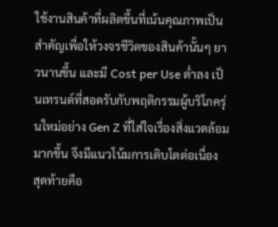ใช้งานสินค้าที่ผลิตขึ้นที่เน้นคุณภาพเป็นสำคัญเพื่อให้วงจรชีวิตของสินค้านั้นๆ ยาวนานขึ้น และมี Cost per Use ต่ำลง เป็นเทรนด์ที่สอดรับกับพฤติกรรมผู้บริโภครุ่นใหม่อย่าง Gen Z ที่ใส่ใจเรื่องสิ่งแวดล้อมมากขึ้น จึงมีแนวโน้มการเติบโตต่อเนื่อง
สุดท้ายคือ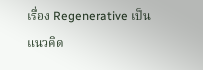เรื่อง Regenerative เป็นแนวคิด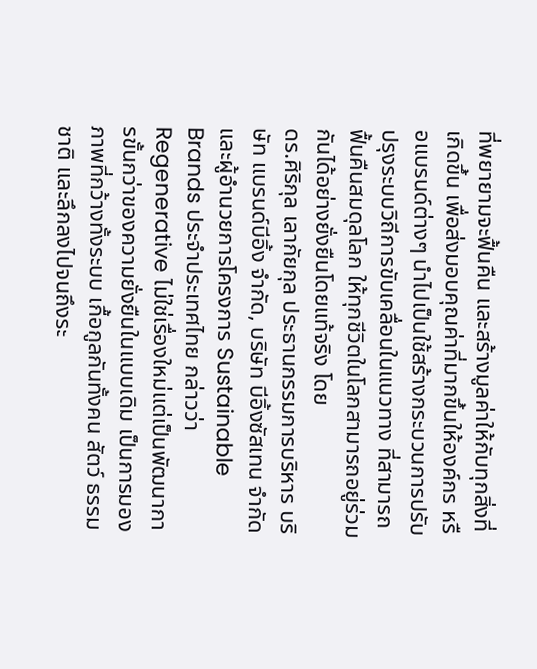ที่พยายามจะฟื้นคืน และสร้างมูลค่าให้กับทุกสิ่งที่เกิดขึ้น เพื่อส่งมอบคุณค่าที่มากขึ้นให้องค์กร หรือแบรนด์ต่างๆ นำไปเป็นใช้สร้างกระบวนการปรับปรุงระบบวิถีการขับเคลื่อนในแนวทาง ที่สามารถฟื้นคืนสมดุลโลก ให้ทุกชีวิตในโลกสามารถอยู่ร่วมกันได้อย่างยั่งยืนโดยแท้จริง โดย
ดร.ศิริกุล เลากัยกุล ประธานกรรมการบริหาร บริษัท แบรนด์บีอิ้ง จำกัด, บริษัท บีอิ้งซัสเทน จำกัด และผู้อำนวยการโครงการ Sustainable Brands ประจำประเทศไทย กล่าวว่า Regenerative ไม่ใช่เรื่องใหม่แต่เป็นพัฒนาการขั้นกว่าของความยั่งยืนในแบบเดิม เป็นการมองภาพที่กว้างทั้งระบบ เกื้อกูลกันทั้งคน สัตว์ ธรรมชาติ และลึกลงไปจนถึงระ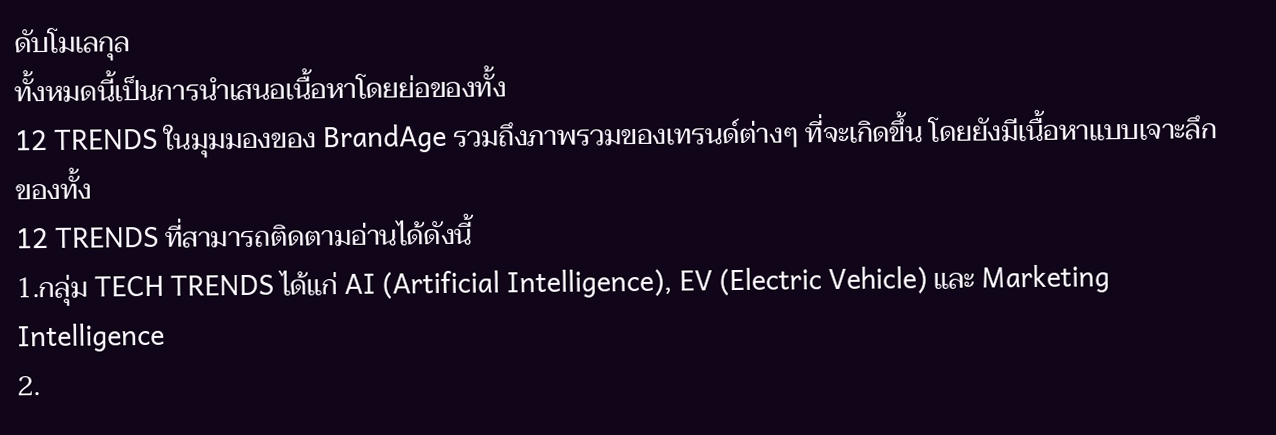ดับโมเลกุล
ทั้งหมดนี้เป็นการนำเสนอเนื้อหาโดยย่อของทั้ง
12 TRENDS ในมุมมองของ BrandAge รวมถึงภาพรวมของเทรนด์ต่างๆ ที่จะเกิดขึ้น โดยยังมีเนื้อหาแบบเจาะลึกของทั้ง
12 TRENDS ที่สามารถติดตามอ่านได้ดังนี้
1.กลุ่ม TECH TRENDS ได้แก่ AI (Artificial Intelligence), EV (Electric Vehicle) และ Marketing Intelligence
2.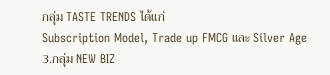กลุ่ม TASTE TRENDS ได้แก่
Subscription Model, Trade up FMCG และ Silver Age
3.กลุ่ม NEW BIZ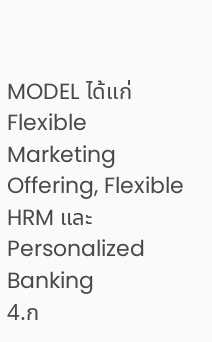MODEL ได้แก่ Flexible Marketing Offering, Flexible HRM และ Personalized Banking
4.ก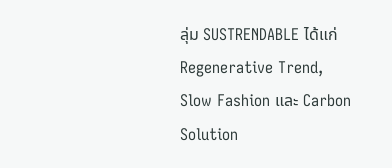ลุ่ม SUSTRENDABLE ได้แก่ Regenerative Trend, Slow Fashion และ Carbon Solution